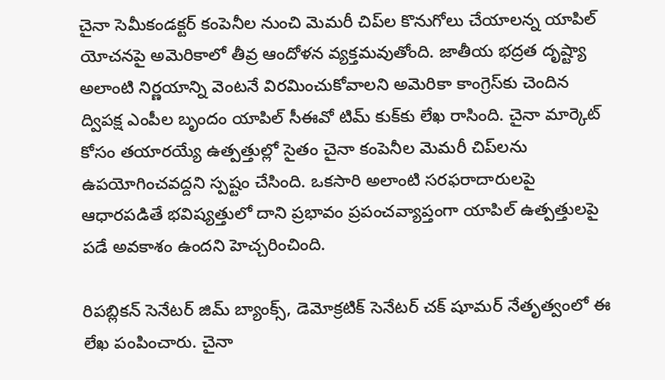చైనా సెమీకండక్టర్‌ కంపెనీల నుంచి మెమరీ చిప్‌ల కొనుగోలు చేయాలన్న యాపిల్‌ యోచనపై అమెరికాలో తీవ్ర ఆందోళన వ్యక్తమవుతోంది. జాతీయ భద్రత దృష్ట్యా అలాంటి నిర్ణయాన్ని వెంటనే విరమించుకోవాలని అమెరికా కాంగ్రెస్‌కు చెందిన ద్విపక్ష ఎంపీల బృందం యాపిల్‌ సీఈవో టిమ్‌ కుక్‌కు లేఖ రాసింది. చైనా మార్కెట్‌ కోసం తయారయ్యే ఉత్పత్తుల్లో సైతం చైనా కంపెనీల మెమరీ చిప్‌లను ఉపయోగించవద్దని స్పష్టం చేసింది. ఒకసారి అలాంటి సరఫరాదారులపై ఆధారపడితే భవిష్యత్తులో దాని ప్రభావం ప్రపంచవ్యాప్తంగా యాపిల్‌ ఉత్పత్తులపై పడే అవకాశం ఉందని హెచ్చరించింది.

రిపబ్లికన్‌ సెనేటర్‌ జిమ్‌ బ్యాంక్స్‌, డెమోక్రటిక్‌ సెనేటర్‌ చక్‌ షూమర్‌ నేతృత్వంలో ఈ లేఖ పంపించారు. చైనా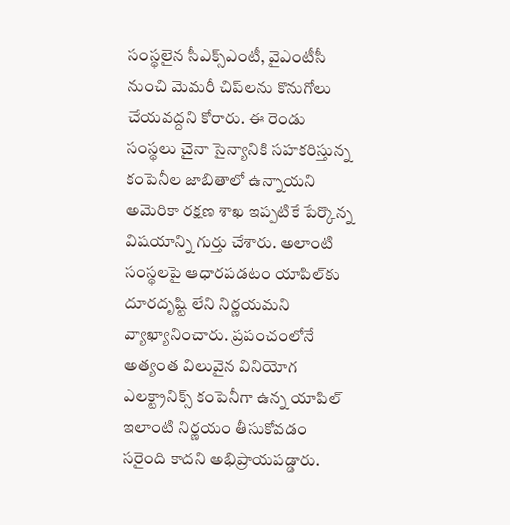సంస్థలైన సీఎక్స్‌ఎంటీ, వైఎంటీసీ నుంచి మెమరీ చిప్‌లను కొనుగోలు చేయవద్దని కోరారు. ఈ రెండు సంస్థలు చైనా సైన్యానికి సహకరిస్తున్న కంపెనీల జాబితాలో ఉన్నాయని అమెరికా రక్షణ శాఖ ఇప్పటికే పేర్కొన్న విషయాన్ని గుర్తు చేశారు. అలాంటి సంస్థలపై ఆధారపడటం యాపిల్‌కు దూరదృష్టి లేని నిర్ణయమని వ్యాఖ్యానించారు. ప్రపంచంలోనే అత్యంత విలువైన వినియోగ ఎలక్ట్రానిక్స్‌ కంపెనీగా ఉన్న యాపిల్‌ ఇలాంటి నిర్ణయం తీసుకోవడం సరైంది కాదని అభిప్రాయపడ్డారు.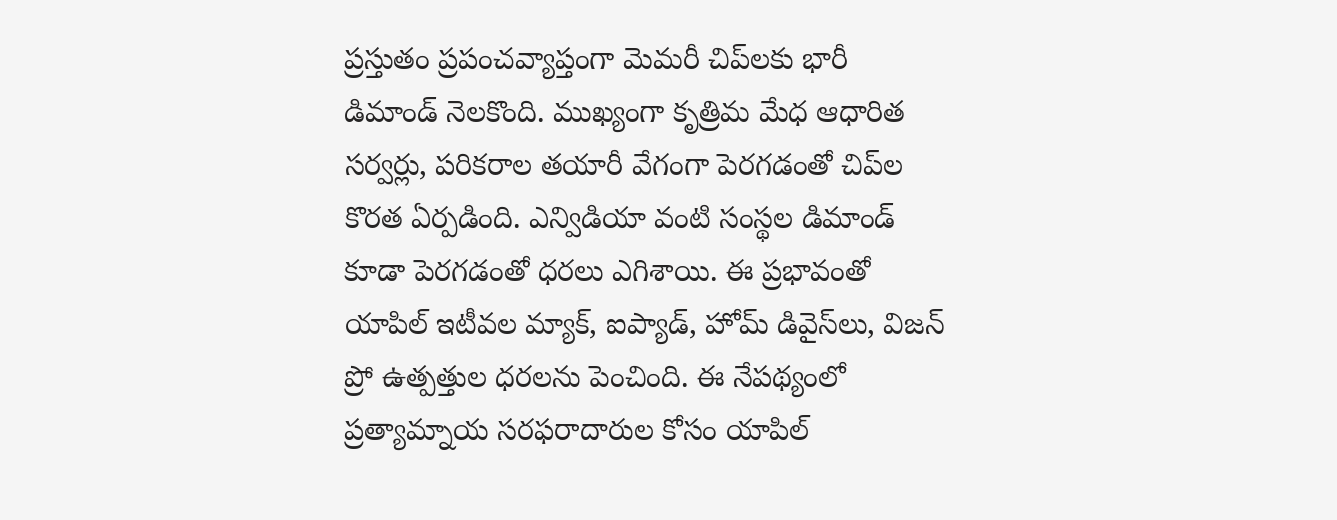ప్రస్తుతం ప్రపంచవ్యాప్తంగా మెమరీ చిప్‌లకు భారీ డిమాండ్‌ నెలకొంది. ముఖ్యంగా కృత్రిమ మేధ ఆధారిత సర్వర్లు, పరికరాల తయారీ వేగంగా పెరగడంతో చిప్‌ల కొరత ఏర్పడింది. ఎన్విడియా వంటి సంస్థల డిమాండ్‌ కూడా పెరగడంతో ధరలు ఎగిశాయి. ఈ ప్రభావంతో యాపిల్‌ ఇటీవల మ్యాక్‌, ఐప్యాడ్‌, హోమ్‌ డివైస్‌లు, విజన్‌ ప్రో ఉత్పత్తుల ధరలను పెంచింది. ఈ నేపథ్యంలో ప్రత్యామ్నాయ సరఫరాదారుల కోసం యాపిల్‌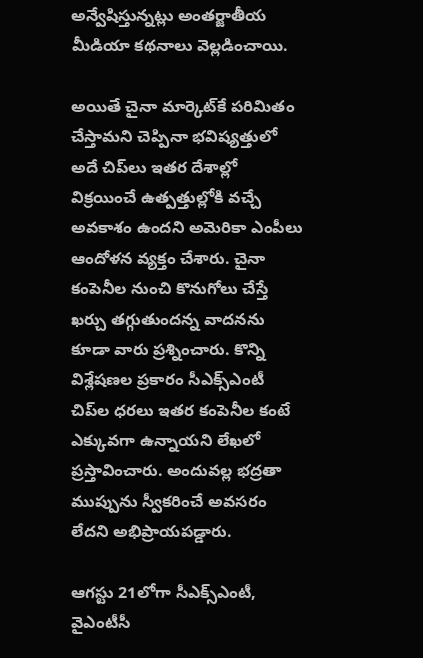అన్వేషిస్తున్నట్లు అంతర్జాతీయ మీడియా కథనాలు వెల్లడించాయి.

అయితే చైనా మార్కెట్‌కే పరిమితం చేస్తామని చెప్పినా భవిష్యత్తులో అదే చిప్‌లు ఇతర దేశాల్లో విక్రయించే ఉత్పత్తుల్లోకి వచ్చే అవకాశం ఉందని అమెరికా ఎంపీలు ఆందోళన వ్యక్తం చేశారు. చైనా కంపెనీల నుంచి కొనుగోలు చేస్తే ఖర్చు తగ్గుతుందన్న వాదనను కూడా వారు ప్రశ్నించారు. కొన్ని విశ్లేషణల ప్రకారం సీఎక్స్‌ఎంటీ చిప్‌ల ధరలు ఇతర కంపెనీల కంటే ఎక్కువగా ఉన్నాయని లేఖలో ప్రస్తావించారు. అందువల్ల భద్రతా ముప్పును స్వీకరించే అవసరం లేదని అభిప్రాయపడ్డారు.

ఆగస్టు 21లోగా సీఎక్స్‌ఎంటీ, వైఎంటీసీ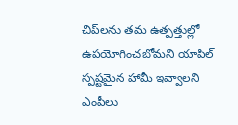చిప్‌లను తమ ఉత్పత్తుల్లో ఉపయోగించబోమని యాపిల్‌ స్పష్టమైన హామీ ఇవ్వాలని ఎంపీలు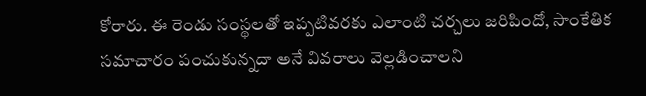కోరారు. ఈ రెండు సంస్థలతో ఇప్పటివరకు ఎలాంటి చర్చలు జరిపిందో, సాంకేతిక సమాచారం పంచుకున్నదా అనే వివరాలు వెల్లడించాలని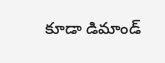కూడా డిమాండ్‌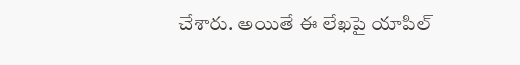చేశారు. అయితే ఈ లేఖపై యాపిల్‌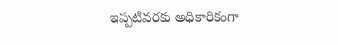ఇప్పటివరకు అధికారికంగా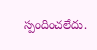స్పందించలేదు.